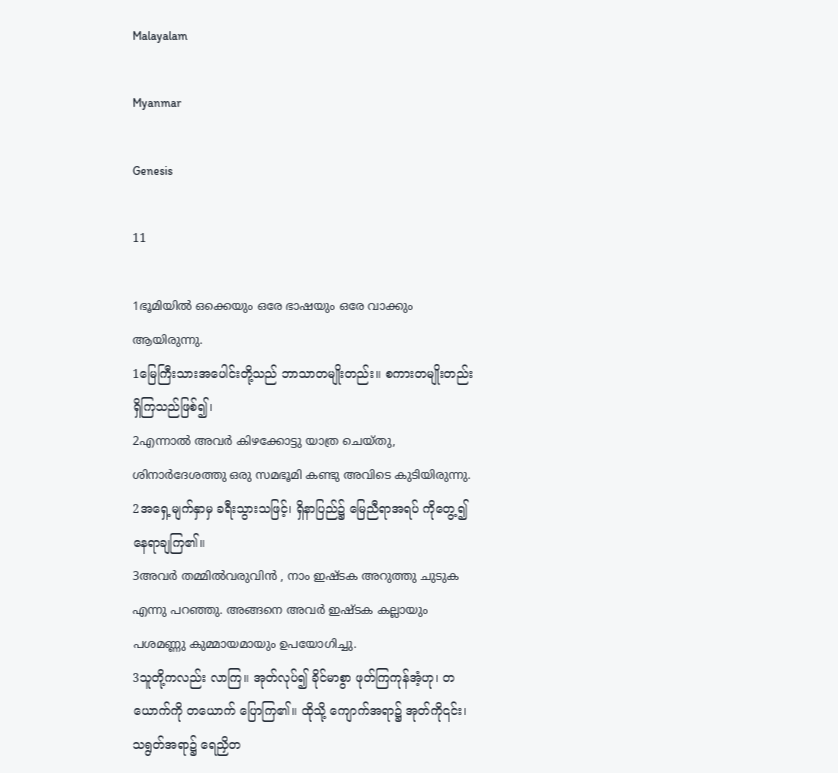Malayalam

Myanmar

Genesis

11

1ഭൂമിയില്‍ ഒക്കെയും ഒരേ ഭാഷയും ഒരേ വാക്കും ആയിരുന്നു.
1မြေကြီးသားအပေါင်းတို့သည် ဘာသာတမျိုးတည်း။ စကားတမျိုးတည်းရှိကြသည်ဖြစ်၍၊
2എന്നാല്‍ അവര്‍ കിഴക്കോട്ടു യാത്ര ചെയ്തു, ശിനാര്‍ദേശത്തു ഒരു സമഭൂമി കണ്ടു അവിടെ കുടിയിരുന്നു.
2အရှေ့မျက်နှာမှ ခရီးသွားသဖြင့်၊ ရှိနာပြည်၌ မြေညီရာအရပ် ကိုတွေ့၍ နေရာချကြ၏။
3അവര്‍ തമ്മില്‍വരുവിന്‍ , നാം ഇഷ്ടക അറുത്തു ചുടുക എന്നു പറഞ്ഞു. അങ്ങനെ അവര്‍ ഇഷ്ടക കല്ലായും പശമണ്ണു കുമ്മായമായും ഉപയോഗിച്ചു.
3သူတို့ကလည်း လာကြ။ အုတ်လုပ်၍ ခိုင်မာစွာ ဖုတ်ကြကုန်အံ့ဟု၊ တယောက်ကို တယောက် ပြောကြ၏။ ထိုသို့ ကျောက်အရာ၌ အုတ်ကို၎င်း၊ သရွတ်အရာ၌ ရေညှိတ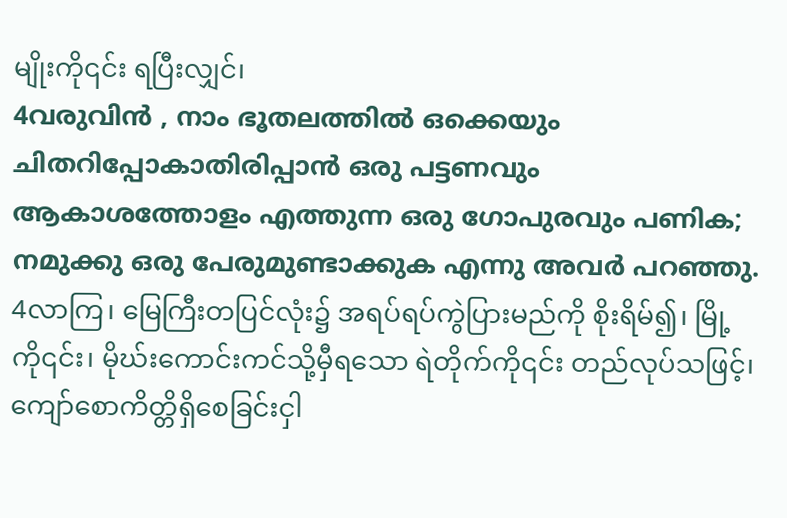မျိုးကို၎င်း ရပြီးလျှင်၊
4വരുവിന്‍ , നാം ഭൂതലത്തില്‍ ഒക്കെയും ചിതറിപ്പോകാതിരിപ്പാന്‍ ഒരു പട്ടണവും ആകാശത്തോളം എത്തുന്ന ഒരു ഗോപുരവും പണിക; നമുക്കു ഒരു പേരുമുണ്ടാക്കുക എന്നു അവര്‍ പറഞ്ഞു.
4လာကြ၊ မြေကြီးတပြင်လုံး၌ အရပ်ရပ်ကွဲပြားမည်ကို စိုးရိမ်၍၊ မြို့ကို၎င်း၊ မိုဃ်းကောင်းကင်သို့မှီရသော ရဲတိုက်ကို၎င်း တည်လုပ်သဖြင့်၊ ကျော်စောကိတ္တိရှိစေခြင်းငှါ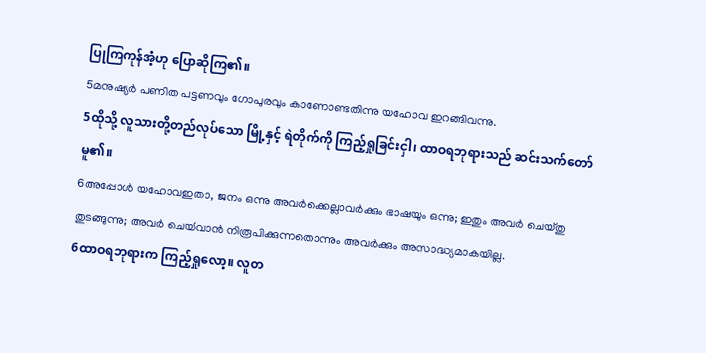ပြုကြကုန်အံ့ဟု ပြောဆိုကြ၏။
5മനുഷ്യര്‍ പണിത പട്ടണവും ഗോപുരവും കാണോണ്ടതിന്നു യഹോവ ഇറങ്ങിവന്നു.
5ထိုသို့ လူသားတို့တည်လုပ်သော မြို့နှင့် ရဲတိုက်ကို ကြည့်ရှုခြင်းငှါ၊ ထာဝရဘုရားသည် ဆင်းသက်တော် မူ၏။
6അപ്പോള്‍ യഹോവഇതാ, ജനം ഒന്നു അവര്‍ക്കെല്ലാവര്‍ക്കും ഭാഷയും ഒന്നു; ഇതും അവര്‍ ചെയ്തു തുടങ്ങുന്നു; അവര്‍ ചെയ്‍വാന്‍ നിരൂപിക്കുന്നതൊന്നും അവര്‍ക്കും അസാദ്ധ്യമാകയില്ല.
6ထာဝရဘုရားက ကြည့်ရှုလော့။ လူတ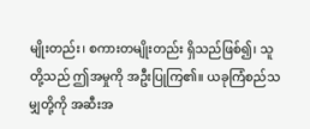မျိုးတည်း၊ စကားတမျိုးတည်း ရှိသည်ဖြစ်၍၊ သူတို့သည် ဤအမှုကို အဦးပြုကြ၏။ ယခုကြံစည်သမျှတို့ကို အဆီးအ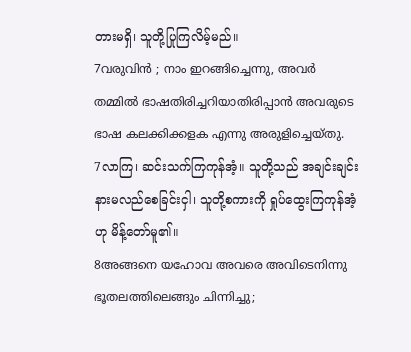တားမရှိ၊ သူတို့ပြုကြလိမ့်မည်။
7വരുവിന്‍ ; നാം ഇറങ്ങിച്ചെന്നു, അവര്‍ തമ്മില്‍ ഭാഷതിരിച്ചറിയാതിരിപ്പാന്‍ അവരുടെ ഭാഷ കലക്കിക്കളക എന്നു അരുളിച്ചെയ്തു.
7လာကြ၊ ဆင်းသက်ကြကုန်အံ့။ သူတို့သည် အချင်းချင်း နားမလည်စေခြင်းငှါ၊ သူတို့စကားကို ရှုပ်ထွေးကြကုန်အံ့ဟု မိန့်တော်မူ၏။
8അങ്ങനെ യഹോവ അവരെ അവിടെനിന്നു ഭൂതലത്തിലെങ്ങും ചിന്നിച്ചു;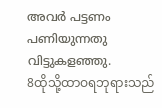അവര്‍ പട്ടണം പണിയുന്നതു വിട്ടുകളഞ്ഞു.
8ထိုသို့ထာဝရဘုရားသည်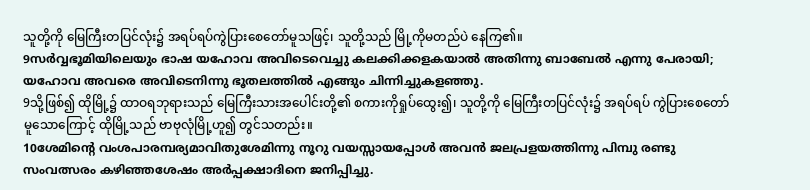သူတို့ကို မြေကြီးတပြင်လုံး၌ အရပ်ရပ်ကွဲပြားစေတော်မူသဖြင့်၊ သူတို့သည် မြို့ကိုမတည်ပဲ နေကြ၏။
9സര്‍വ്വഭൂമിയിലെയും ഭാഷ യഹോവ അവിടെവെച്ചു കലക്കിക്കളകയാല്‍ അതിന്നു ബാബേല്‍ എന്നു പേരായി; യഹോവ അവരെ അവിടെനിന്നു ഭൂതലത്തില്‍ എങ്ങും ചിന്നിച്ചുകളഞ്ഞു.
9သို့ဖြစ်၍ ထိုမြို့၌ ထာဝရဘုရားသည် မြေကြီးသားအပေါင်းတို့၏ စကားကိုရှုပ်ထွေး၍၊ သူတို့ကို မြေကြီးတပြင်လုံး၌ အရပ်ရပ် ကွဲပြားစေတော်မူသောကြောင့် ထိုမြို့သည် ဗာဗုလုံမြို့ဟူ၍ တွင်သတည်း။
10ശേമിന്റെ വംശപാരമ്പര്യമാവിതുശേമിന്നു നൂറു വയസ്സായപ്പോള്‍ അവന്‍ ജലപ്രളയത്തിന്നു പിമ്പു രണ്ടു സംവത്സരം കഴിഞ്ഞശേഷം അര്‍പ്പക്ഷാദിനെ ജനിപ്പിച്ചു.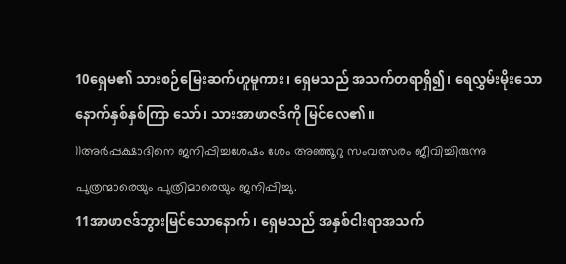10ရှေမ၏ သားစဉ်မြေးဆက်ဟူမူကား၊ ရှေမသည် အသက်တရာရှိ၍၊ ရေလွှမ်းမိုးသောနောက်နှစ်နှစ်ကြာ သော်၊ သားအာဖာဇဒ်ကို မြင်လေ၏။
11അര്‍പ്പക്ഷാദിനെ ജനിപ്പിച്ചശേഷം ശേം അഞ്ഞൂറു സംവത്സരം ജീവിച്ചിരുന്നു പുത്രന്മാരെയും പുത്രിമാരെയും ജനിപ്പിച്ചു.
11အာဖာဇဒ်ဘွားမြင်သောနောက်၊ ရှေမသည် အနှစ်ငါးရာအသက်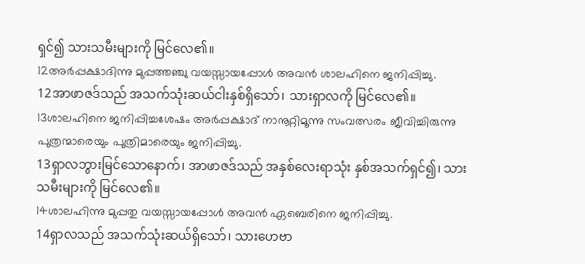ရှင်၍ သားသမီးများကို မြင်လေ၏။
12അര്‍പ്പക്ഷാദിന്നു മുപ്പത്തഞ്ചു വയസ്സായപ്പോള്‍ അവന്‍ ശാലഹിനെ ജനിപ്പിച്ചു.
12အာဖာဇဒ်သည် အသက်သုံးဆယ်ငါးနှစ်ရှိသော်၊ သားရှာလကို မြင်လေ၏။
13ശാലഹിനെ ജനിപ്പിച്ചശേഷം അര്‍പ്പക്ഷാദ് നാനൂറ്റിമൂന്നു സംവത്സരം ജീവിച്ചിരുന്നു പുത്രന്മാരെയും പുത്രിമാരെയും ജനിപ്പിച്ചു.
13ရှာလဘွားမြင်သောနောက်၊ အာဖာဇဒ်သည် အနှစ်လေးရာသုံး နှစ်အသက်ရှင်၍၊ သားသမီးများကို မြင်လေ၏။
14ശാലഹിന്നു മുപ്പതു വയസ്സായപ്പോള്‍ അവന്‍ ഏബെരിനെ ജനിപ്പിച്ചു.
14ရှာလသည် အသက်သုံးဆယ်ရှိသော်၊ သားဟေဗာ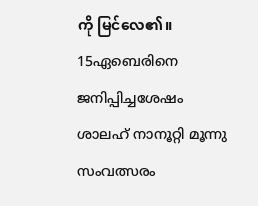ကို မြင်လေ၏။
15ഏബെരിനെ ജനിപ്പിച്ചശേഷം ശാലഹ് നാനൂറ്റി മൂന്നു സംവത്സരം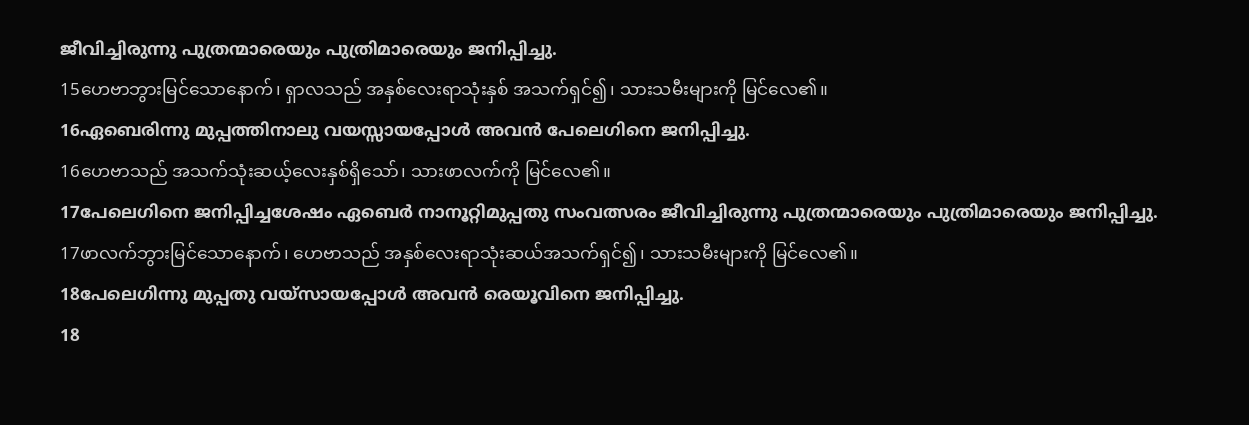ജീവിച്ചിരുന്നു പുത്രന്മാരെയും പുത്രിമാരെയും ജനിപ്പിച്ചു.
15ဟေဗာဘွားမြင်သောနောက်၊ ရှာလသည် အနှစ်လေးရာသုံးနှစ် အသက်ရှင်၍၊ သားသမီးများကို မြင်လေ၏။
16ഏബെരിന്നു മുപ്പത്തിനാലു വയസ്സായപ്പോള്‍ അവന്‍ പേലെഗിനെ ജനിപ്പിച്ചു.
16ဟေဗာသည် အသက်သုံးဆယ့်လေးနှစ်ရှိသော်၊ သားဖာလက်ကို မြင်လေ၏။
17പേലെഗിനെ ജനിപ്പിച്ചശേഷം ഏബെര്‍ നാനൂറ്റിമുപ്പതു സംവത്സരം ജീവിച്ചിരുന്നു പുത്രന്മാരെയും പുത്രിമാരെയും ജനിപ്പിച്ചു.
17ဖာလက်ဘွားမြင်သောနောက်၊ ဟေဗာသည် အနှစ်လေးရာသုံးဆယ်အသက်ရှင်၍၊ သားသမီးများကို မြင်လေ၏။
18പേലെഗിന്നു മുപ്പതു വയ്സായപ്പോള്‍ അവന്‍ രെയൂവിനെ ജനിപ്പിച്ചു.
18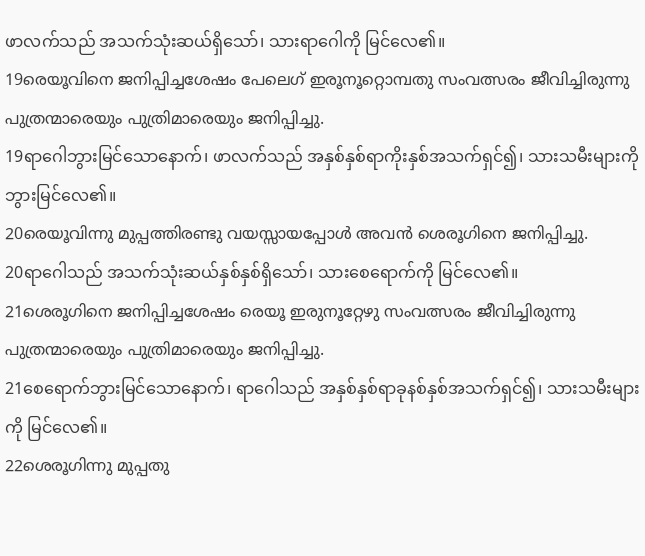ဖာလက်သည် အသက်သုံးဆယ်ရှိသော်၊ သားရာဂေါကို မြင်လေ၏။
19രെയൂവിനെ ജനിപ്പിച്ചശേഷം പേലെഗ് ഇരൂനൂറ്റൊമ്പതു സംവത്സരം ജീവിച്ചിരുന്നു പുത്രന്മാരെയും പുത്രിമാരെയും ജനിപ്പിച്ചു.
19ရာဂေါဘွားမြင်သောနောက်၊ ဖာလက်သည် အနှစ်နှစ်ရာကိုးနှစ်အသက်ရှင်၍၊ သားသမီးများကို ဘွားမြင်လေ၏။
20രെയൂവിന്നു മുപ്പത്തിരണ്ടു വയസ്സായപ്പോള്‍ അവന്‍ ശെരൂഗിനെ ജനിപ്പിച്ചു.
20ရာဂေါသည် အသက်သုံးဆယ်နှစ်နှစ်ရှိသော်၊ သားစေရောက်ကို မြင်လေ၏။
21ശെരൂഗിനെ ജനിപ്പിച്ചശേഷം രെയൂ ഇരുനൂറ്റേഴു സംവത്സരം ജീവിച്ചിരുന്നു പുത്രന്മാരെയും പുത്രിമാരെയും ജനിപ്പിച്ചു.
21စေရောက်ဘွားမြင်သောနောက်၊ ရာဂေါသည် အနှစ်နှစ်ရာခုနစ်နှစ်အသက်ရှင်၍၊ သားသမီးများကို မြင်လေ၏။
22ശെരൂഗിന്നു മുപ്പതു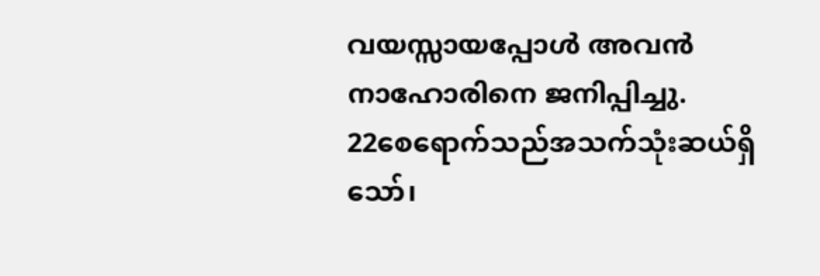വയസ്സായപ്പോള്‍ അവന്‍ നാഹോരിനെ ജനിപ്പിച്ചു.
22စေရောက်သည်အသက်သုံးဆယ်ရှိသော်၊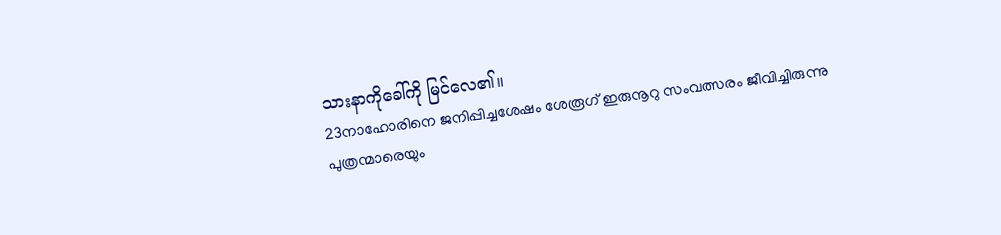သားနာကိုခေါ်ကို မြင်လေ၏။
23നാഹോരിനെ ജനിപ്പിച്ചശേഷം ശേരൂഗ് ഇരുനൂറു സംവത്സരം ജീവിച്ചിരുന്നു പുത്രന്മാരെയും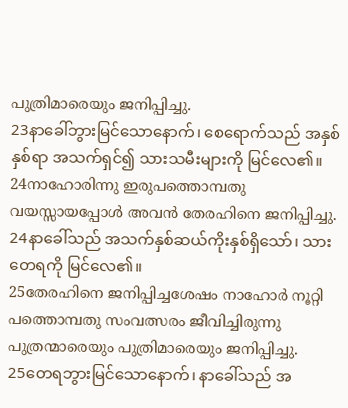പുത്രിമാരെയും ജനിപ്പിച്ചു.
23နာခေါ်ဘွားမြင်သောနောက်၊ စေရောက်သည် အနှစ်နှစ်ရာ အသက်ရှင်၍ သားသမီးများကို မြင်လေ၏။
24നാഹോരിന്നു ഇരുപത്തൊമ്പതു വയസ്സായപ്പോള്‍ അവന്‍ തേരഹിനെ ജനിപ്പിച്ചു.
24နာခေါ်သည် အသက်နှစ်ဆယ်ကိုးနှစ်ရှိသော်၊ သားတေရကို မြင်လေ၏။
25തേരഹിനെ ജനിപ്പിച്ചശേഷം നാഹോര്‍ നൂറ്റി പത്തൊമ്പതു സംവത്സരം ജീവിച്ചിരുന്നു പുത്രന്മാരെയും പുത്രിമാരെയും ജനിപ്പിച്ചു.
25တေရဘွားမြင်သောနောက်၊ နာခေါ်သည် အ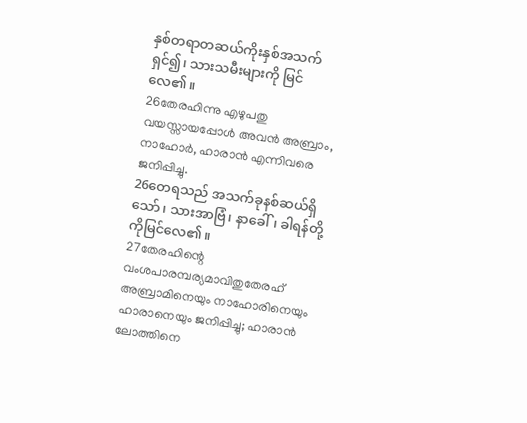နှစ်တရာတဆယ်ကိုးနှစ်အသက်ရှင်၍၊ သားသမီးများကို မြင်လေ၏။
26തേരഹിന്നു എഴുപതു വയസ്സായപ്പോള്‍ അവന്‍ അബ്രാം, നാഹോര്‍, ഹാരാന്‍ എന്നിവരെ ജനിപ്പിച്ചു.
26တေရသည် အသက်ခုနစ်ဆယ်ရှိသော်၊ သားအာဗြံ၊ နာခေါ်၊ ခါရန်တို့ကိုမြင်လေ၏။
27തേരഹിന്റെ വംശപാരമ്പര്യമാവിതുതേരഹ് അബ്രാമിനെയും നാഹോരിനെയും ഹാരാനെയും ജനിപ്പിച്ചു; ഹാരാന്‍ ലോത്തിനെ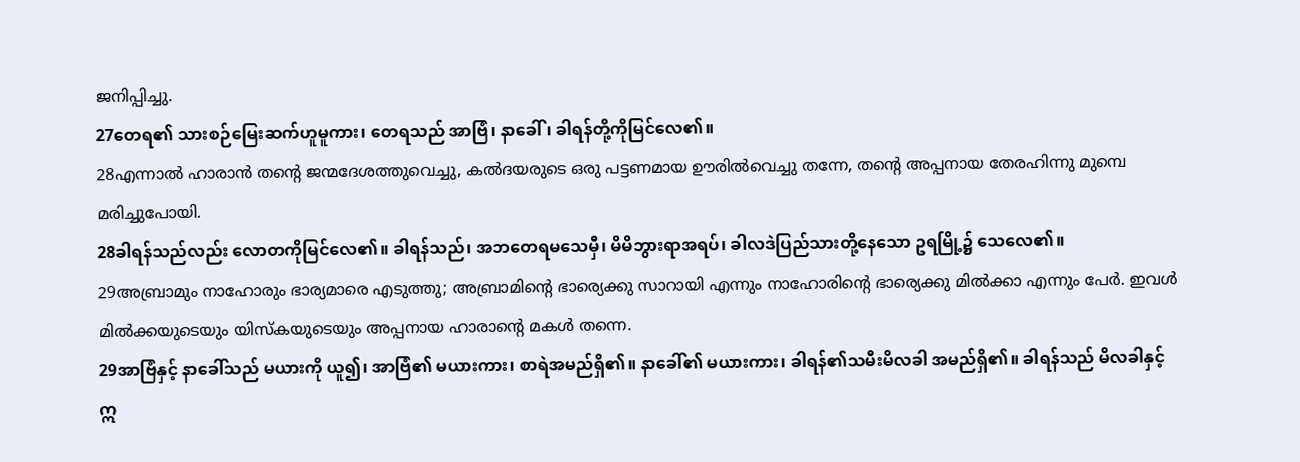ജനിപ്പിച്ചു.
27တေရ၏ သားစဉ်မြေးဆက်ဟူမူကား၊ တေရသည် အာဗြံ၊ နာခေါ်၊ ခါရန်တို့ကိုမြင်လေ၏။
28എന്നാല്‍ ഹാരാന്‍ തന്റെ ജന്മദേശത്തുവെച്ചു, കല്‍ദയരുടെ ഒരു പട്ടണമായ ഊരില്‍വെച്ചു തന്നേ, തന്റെ അപ്പനായ തേരഹിന്നു മുമ്പെ മരിച്ചുപോയി.
28ခါရန်သည်လည်း လောတကိုမြင်လေ၏။ ခါရန်သည်၊ အဘတေရမသေမှီ၊ မိမိဘွားရာအရပ်၊ ခါလဒဲပြည်သားတို့နေသော ဥရမြို့၌ သေလေ၏။
29അബ്രാമും നാഹോരും ഭാര്യമാരെ എടുത്തു; അബ്രാമിന്റെ ഭാര്യെക്കു സാറായി എന്നും നാഹോരിന്റെ ഭാര്യെക്കു മില്‍ക്കാ എന്നും പേര്‍. ഇവള്‍ മില്‍ക്കയുടെയും യിസ്കയുടെയും അപ്പനായ ഹാരാന്റെ മകള്‍ തന്നെ.
29အာဗြံနှင့် နာခေါ်သည် မယားကို ယူ၍၊ အာဗြံ၏ မယားကား၊ စာရဲအမည်ရှိ၏။ နာခေါ်၏ မယားကား၊ ခါရန်၏သမီးမိလခါ အမည်ရှိ၏။ ခါရန်သည် မိလခါနှင့် ဣ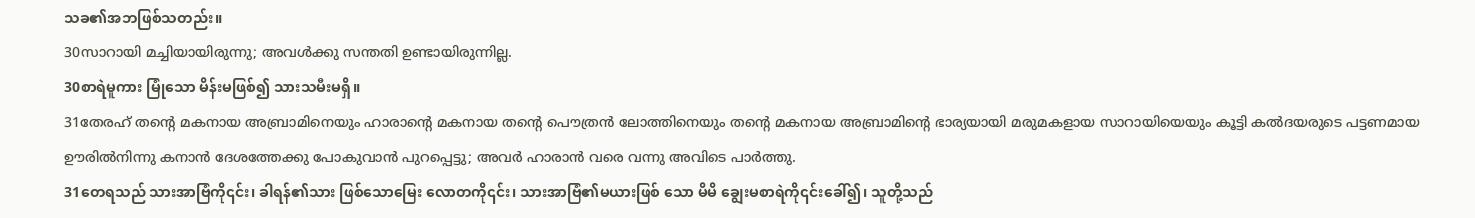သခ၏အဘဖြစ်သတည်း။
30സാറായി മച്ചിയായിരുന്നു; അവള്‍ക്കു സന്തതി ഉണ്ടായിരുന്നില്ല.
30စာရဲမူကား မြုံသော မိန်းမဖြစ်၍ သားသမီးမရှိ။
31തേരഹ് തന്റെ മകനായ അബ്രാമിനെയും ഹാരാന്റെ മകനായ തന്റെ പൌത്രന്‍ ലോത്തിനെയും തന്റെ മകനായ അബ്രാമിന്റെ ഭാര്യയായി മരുമകളായ സാറായിയെയും കൂട്ടി കല്‍ദയരുടെ പട്ടണമായ ഊരില്‍നിന്നു കനാന്‍ ദേശത്തേക്കു പോകുവാന്‍ പുറപ്പെട്ടു; അവര്‍ ഹാരാന്‍ വരെ വന്നു അവിടെ പാര്‍ത്തു.
31တေရသည် သားအာဗြံကို၎င်း၊ ခါရန်၏သား ဖြစ်သောမြေး လောတကို၎င်း၊ သားအာဗြံ၏မယားဖြစ် သော မိမိ ချွေးမစာရဲကို၎င်းခေါ်၍၊ သူတို့သည်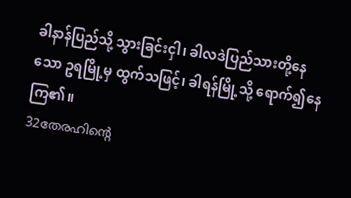ခါနာန်ပြည်သို့ သွားခြင်းငှါ၊ ခါလဒဲပြည်သားတို့နေသော ဥရမြို့မှ ထွက်သဖြင့်၊ ခါရန်မြို့သို့ ရောက်၍နေကြ၏။
32തേരഹിന്റെ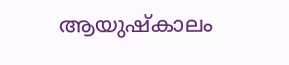ആയുഷ്കാലം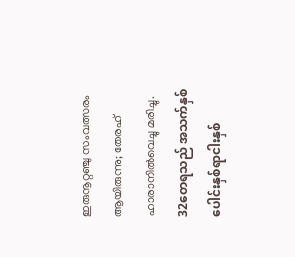ഇരുനൂറ്റഞ്ചു സംവത്സരം ആയിരുന്നു; തേരഹ് ഹാരാനില്‍വെച്ചു മരിച്ചു.
32တေရသည် အသက်နှစ်ပေါင်းနှစ်ရာငါးနှစ်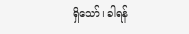ရှိသော်၊ ခါရန်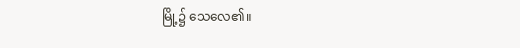မြို့၌ သေလေ၏။